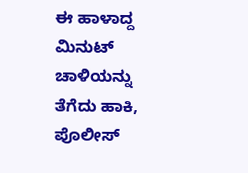ಈ ಹಾಳಾದ್ದ ಮಿನುಟ್ ಚಾಳಿಯನ್ನು  ತೆಗೆದು ಹಾಕಿ, ಪೊಲೀಸ್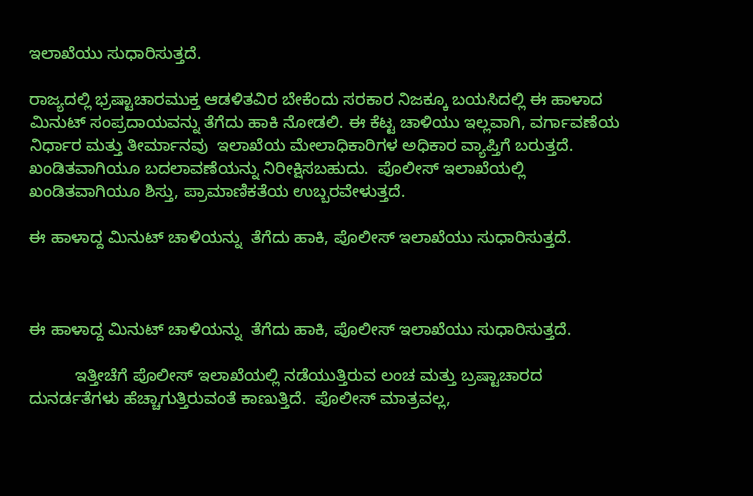ಇಲಾಖೆಯು ಸುಧಾರಿಸುತ್ತದೆ.

ರಾಜ್ಯದಲ್ಲಿ ಭ್ರಷ್ಟಾಚಾರಮುಕ್ತ ಆಡಳಿತವಿರ ಬೇಕೆಂದು ಸರಕಾರ ನಿಜಕ್ಕೂ ಬಯಸಿದಲ್ಲಿ ಈ ಹಾಳಾದ ಮಿನುಟ್ ಸಂಪ್ರದಾಯವನ್ನು ತೆಗೆದು ಹಾಕಿ ನೋಡಲಿ. ಈ ಕೆಟ್ಟ ಚಾಳಿಯು ಇಲ್ಲವಾಗಿ, ವರ್ಗಾವಣೆಯ ನಿರ್ಧಾರ ಮತ್ತು ತೀರ್ಮಾನವು  ಇಲಾಖೆಯ ಮೇಲಾಧಿಕಾರಿಗಳ ಅಧಿಕಾರ ವ್ಯಾಪ್ತಿಗೆ ಬರುತ್ತದೆ. ಖಂಡಿತವಾಗಿಯೂ ಬದಲಾವಣೆಯನ್ನು ನಿರೀಕ್ಷಿಸಬಹುದು.  ಪೊಲೀಸ್ ಇಲಾಖೆಯಲ್ಲಿ ಖಂಡಿತವಾಗಿಯೂ ಶಿಸ್ತು, ಪ್ರಾಮಾಣಿಕತೆಯ ಉಬ್ಬರವೇಳುತ್ತದೆ.

ಈ ಹಾಳಾದ್ದ ಮಿನುಟ್ ಚಾಳಿಯನ್ನು  ತೆಗೆದು ಹಾಕಿ, ಪೊಲೀಸ್ ಇಲಾಖೆಯು ಸುಧಾರಿಸುತ್ತದೆ.



ಈ ಹಾಳಾದ್ದ ಮಿನುಟ್ ಚಾಳಿಯನ್ನು  ತೆಗೆದು ಹಾಕಿ, ಪೊಲೀಸ್ ಇಲಾಖೆಯು ಸುಧಾರಿಸುತ್ತದೆ.

          ಇತ್ತೀಚೆಗೆ ಪೊಲೀಸ್ ಇಲಾಖೆಯಲ್ಲಿ ನಡೆಯುತ್ತಿರುವ ಲಂಚ ಮತ್ತು ಬ್ರಷ್ಟಾಚಾರದ  ದುನರ್ಡತೆಗಳು ಹೆಚ್ಚಾಗುತ್ತಿರುವಂತೆ ಕಾಣುತ್ತಿದೆ.  ಪೊಲೀಸ್ ಮಾತ್ರವಲ್ಲ,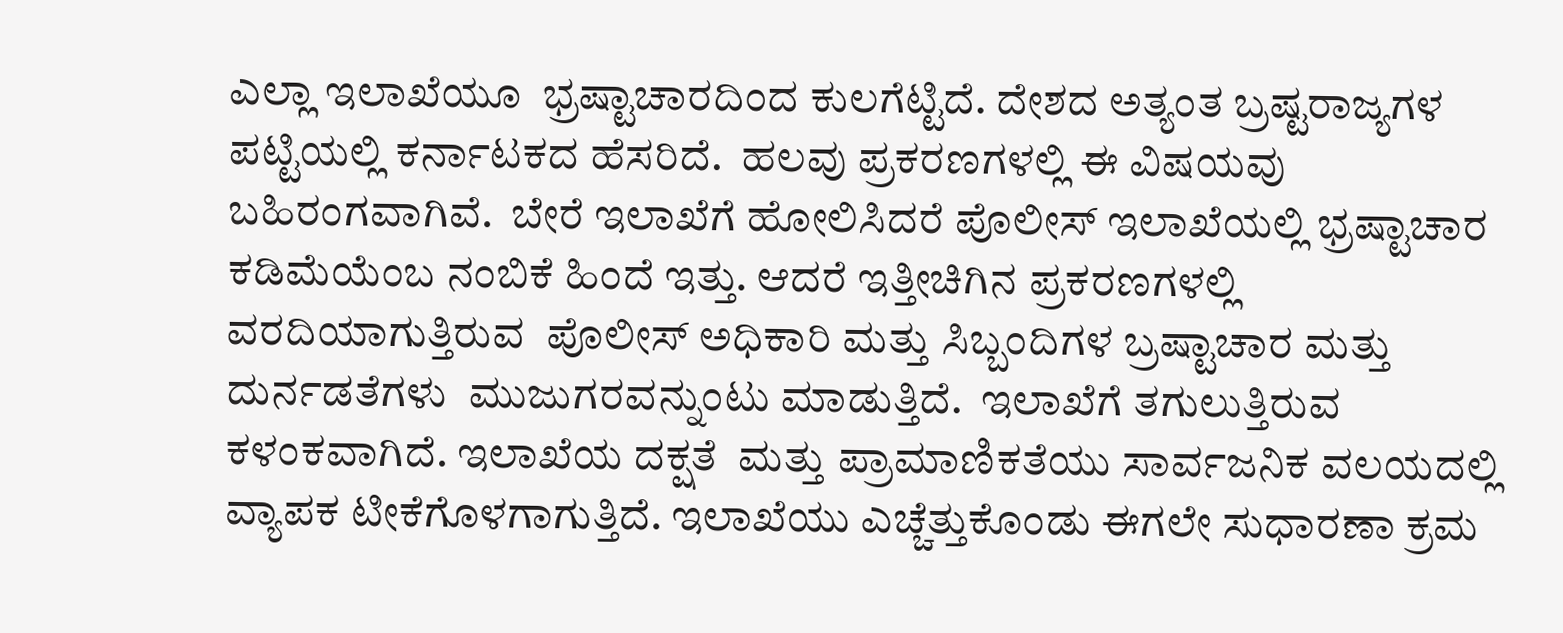ಎಲ್ಲಾ ಇಲಾಖೆಯೂ  ಭ್ರಷ್ಟಾಚಾರದಿಂದ ಕುಲಗೆಟ್ಟಿದೆ. ದೇಶದ ಅತ್ಯಂತ ಬ್ರಷ್ಟರಾಜ್ಯಗಳ ಪಟ್ಟಿಯಲ್ಲಿ ಕರ್ನಾಟಕದ ಹೆಸರಿದೆ.  ಹಲವು ಪ್ರಕರಣಗಳಲ್ಲಿ ಈ ವಿಷಯವು ಬಹಿರಂಗವಾಗಿವೆ.  ಬೇರೆ ಇಲಾಖೆಗೆ ಹೋಲಿಸಿದರೆ ಪೊಲೀಸ್ ಇಲಾಖೆಯಲ್ಲಿ ಭ್ರಷ್ಟಾಚಾರ ಕಡಿಮೆಯೆಂಬ ನಂಬಿಕೆ ಹಿಂದೆ ಇತ್ತು. ಆದರೆ ಇತ್ತೀಚಿಗಿನ ಪ್ರಕರಣಗಳಲ್ಲಿ ವರದಿಯಾಗುತ್ತಿರುವ  ಪೊಲೀಸ್ ಅಧಿಕಾರಿ ಮತ್ತು ಸಿಬ್ಬಂದಿಗಳ ಬ್ರಷ್ಟಾಚಾರ ಮತ್ತು ದುರ್ನಡತೆಗಳು  ಮುಜುಗರವನ್ನುಂಟು ಮಾಡುತ್ತಿದೆ.  ಇಲಾಖೆಗೆ ತಗುಲುತ್ತಿರುವ ಕಳಂಕವಾಗಿದೆ. ಇಲಾಖೆಯ ದಕ್ಷತೆ  ಮತ್ತು ಪ್ರಾಮಾಣಿಕತೆಯು ಸಾರ್ವಜನಿಕ ವಲಯದಲ್ಲಿ ವ್ಯಾಪಕ ಟೀಕೆಗೊಳಗಾಗುತ್ತಿದೆ. ಇಲಾಖೆಯು ಎಚ್ಚೆತ್ತುಕೊಂಡು ಈಗಲೇ ಸುಧಾರಣಾ ಕ್ರಮ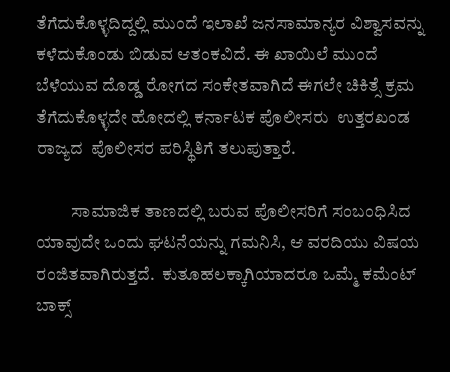ತೆಗೆದುಕೊಳ್ಳದಿದ್ದಲ್ಲಿ ಮುಂದೆ ಇಲಾಖೆ ಜನಸಾಮಾನ್ಯರ ವಿಶ್ವಾಸವನ್ನು ಕಳೆದುಕೊಂಡು ಬಿಡುವ ಆತಂಕವಿದೆ. ಈ ಖಾಯಿಲೆ ಮುಂದೆ ಬೆಳೆಯುವ ದೊಡ್ಡ ರೋಗದ ಸಂಕೇತವಾಗಿದೆ ಈಗಲೇ ಚಿಕಿತ್ಸೆ ಕ್ರಮ ತೆಗೆದುಕೊಳ್ಳದೇ ಹೋದಲ್ಲಿ ಕರ್ನಾಟಕ ಪೊಲೀಸರು  ಉತ್ತರಖಂಡ ರಾಜ್ಯದ  ಪೊಲೀಸರ ಪರಿಸ್ಥಿತಿಗೆ ತಲುಪುತ್ತಾರೆ.

          ಸಾಮಾಜಿಕ ತಾಣದಲ್ಲಿ ಬರುವ ಪೊಲೀಸರಿಗೆ ಸಂಬಂಧಿಸಿದ  ಯಾವುದೇ ಒಂದು ಘಟನೆಯನ್ನು ಗಮನಿಸಿ, ಆ ವರದಿಯು ವಿಷಯ ರಂಜಿತವಾಗಿರುತ್ತದೆ.  ಕುತೂಹಲಕ್ಕಾಗಿಯಾದರೂ ಒಮ್ಮೆ ಕಮೆಂಟ್ ಬಾಕ್ಸ್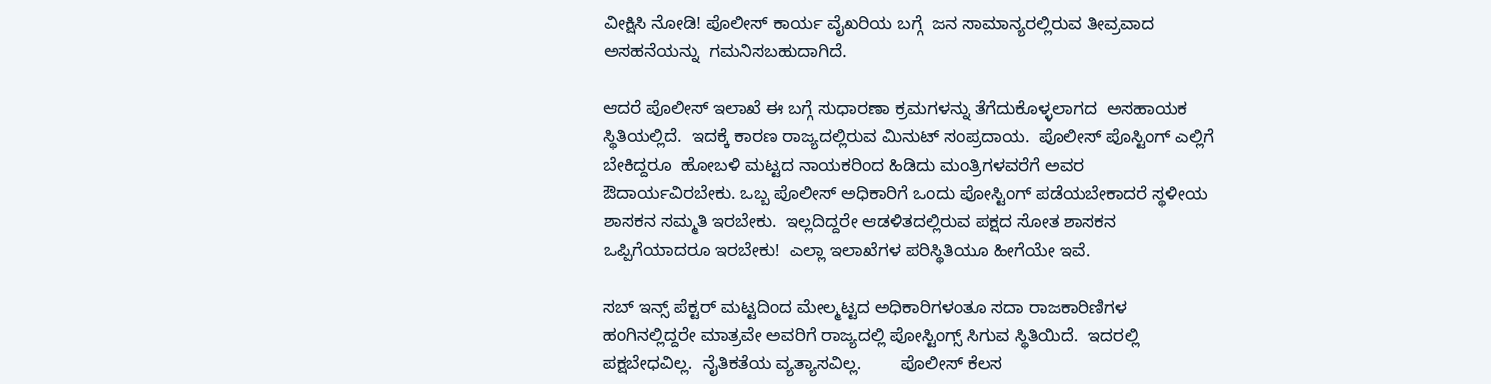ವೀಕ್ಷಿಸಿ ನೋಡಿ! ಪೊಲೀಸ್ ಕಾರ್ಯ ವೈಖರಿಯ ಬಗ್ಗೆ  ಜನ ಸಾಮಾನ್ಯರಲ್ಲಿರುವ ತೀವ್ರವಾದ ಅಸಹನೆಯನ್ನು  ಗಮನಿಸಬಹುದಾಗಿದೆ.

ಆದರೆ ಪೊಲೀಸ್ ಇಲಾಖೆ ಈ ಬಗ್ಗೆ ಸುಧಾರಣಾ ಕ್ರಮಗಳನ್ನು ತೆಗೆದುಕೊಳ್ಳಲಾಗದ  ಅಸಹಾಯಕ ಸ್ಥಿತಿಯಲ್ಲಿದೆ.  ಇದಕ್ಕೆ ಕಾರಣ ರಾಜ್ಯದಲ್ಲಿರುವ ಮಿನುಟ್ ಸಂಪ್ರದಾಯ.  ಪೊಲೀಸ್ ಪೊಸ್ಟಿಂಗ್ ಎಲ್ಲಿಗೆ ಬೇಕಿದ್ದರೂ  ಹೋಬಳಿ ಮಟ್ಟದ ನಾಯಕರಿಂದ ಹಿಡಿದು ಮಂತ್ರಿಗಳವರೆಗೆ ಅವರ ಔದಾರ್ಯವಿರಬೇಕು. ಒಬ್ಬ ಪೊಲೀಸ್ ಅಧಿಕಾರಿಗೆ ಒಂದು ಪೋಸ್ಟಿಂಗ್ ಪಡೆಯಬೇಕಾದರೆ ಸ್ಥಳೀಯ ಶಾಸಕನ ಸಮ್ಮತಿ ಇರಬೇಕು.  ಇಲ್ಲದಿದ್ದರೇ ಆಡಳಿತದಲ್ಲಿರುವ ಪಕ್ಷದ ಸೋತ ಶಾಸಕನ ಒಪ್ಪಿಗೆಯಾದರೂ ಇರಬೇಕು!  ಎಲ್ಲಾ ಇಲಾಖೆಗಳ ಪರಿಸ್ಥಿತಿಯೂ ಹೀಗೆಯೇ ಇವೆ.

ಸಬ್ ಇನ್ಸ್ ಪೆಕ್ಟರ್ ಮಟ್ಟದಿಂದ ಮೇಲ್ಮಟ್ಟದ ಅಧಿಕಾರಿಗಳಂತೂ ಸದಾ ರಾಜಕಾರಿಣಿಗಳ ಹಂಗಿನಲ್ಲಿದ್ದರೇ ಮಾತ್ರವೇ ಅವರಿಗೆ ರಾಜ್ಯದಲ್ಲಿ ಪೋಸ್ಟಿಂಗ್ಸ್ ಸಿಗುವ ಸ್ಥಿತಿಯಿದೆ.  ಇದರಲ್ಲಿ ಪಕ್ಷಬೇಧವಿಲ್ಲ.  ನೈತಿಕತೆಯ ವ್ಯತ್ಯಾಸವಿಲ್ಲ.        ಪೊಲೀಸ್ ಕೆಲಸ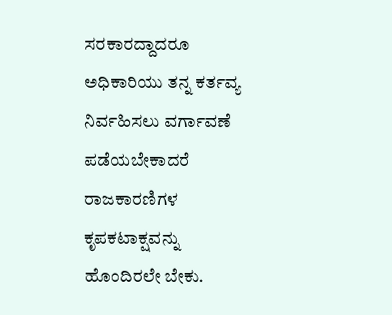ಸರಕಾರದ್ದಾದರೂ ಅಧಿಕಾರಿಯು ತನ್ನ ಕರ್ತವ್ಯ ನಿರ್ವಹಿಸಲು ವರ್ಗಾವಣೆ ಪಡೆಯಬೇಕಾದರೆ ರಾಜಕಾರಣಿಗಳ ಕೃಪಕಟಾಕ್ಷವನ್ನು ಹೊಂದಿರಲೇ ಬೇಕು.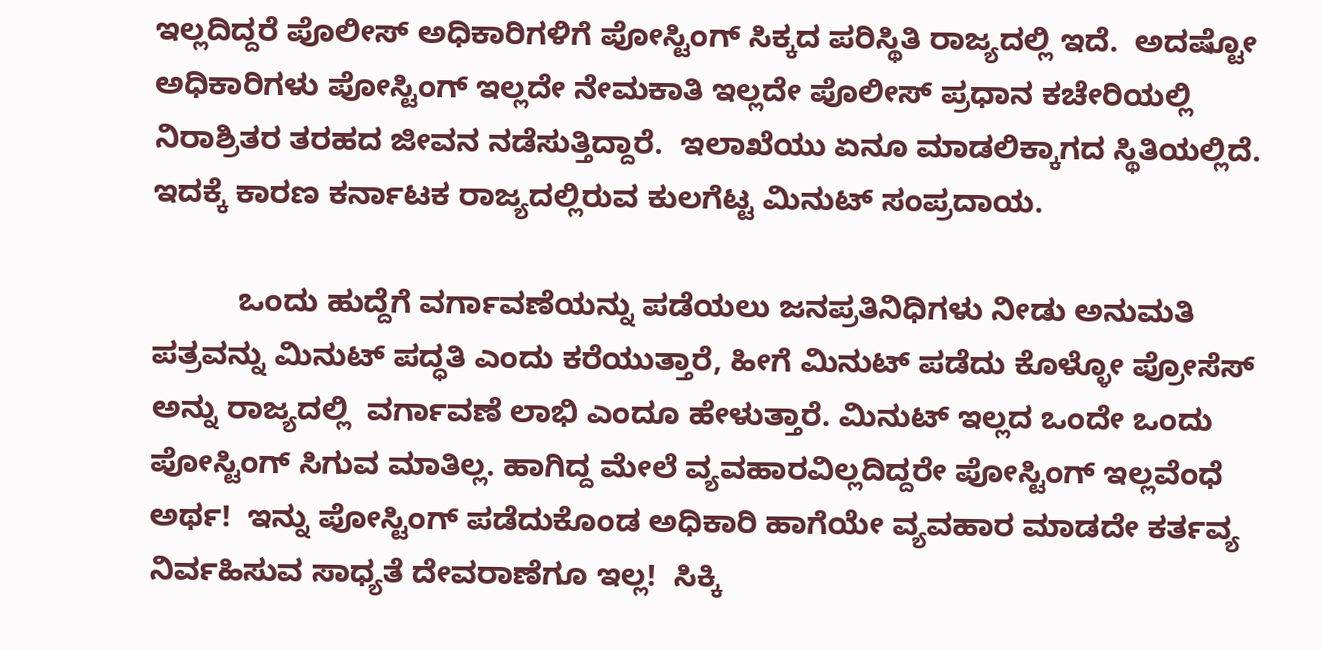ಇಲ್ಲದಿದ್ದರೆ ಪೊಲೀಸ್ ಅಧಿಕಾರಿಗಳಿಗೆ ಪೋಸ್ಟಿಂಗ್ ಸಿಕ್ಕದ ಪರಿಸ್ಥಿತಿ ರಾಜ್ಯದಲ್ಲಿ ಇದೆ.  ಅದಷ್ಟೋ ಅಧಿಕಾರಿಗಳು ಪೋಸ್ಟಿಂಗ್ ಇಲ್ಲದೇ ನೇಮಕಾತಿ ಇಲ್ಲದೇ ಪೊಲೀಸ್ ಪ್ರಧಾನ ಕಚೇರಿಯಲ್ಲಿ ನಿರಾಶ್ರಿತರ ತರಹದ ಜೀವನ ನಡೆಸುತ್ತಿದ್ದಾರೆ.  ಇಲಾಖೆಯು ಏನೂ ಮಾಡಲಿಕ್ಕಾಗದ ಸ್ಥಿತಿಯಲ್ಲಿದೆ. ಇದಕ್ಕೆ ಕಾರಣ ಕರ್ನಾಟಕ ರಾಜ್ಯದಲ್ಲಿರುವ ಕುಲಗೆಟ್ಟ ಮಿನುಟ್ ಸಂಪ್ರದಾಯ.

          ಒಂದು ಹುದ್ದೆಗೆ ವರ್ಗಾವಣೆಯನ್ನು ಪಡೆಯಲು ಜನಪ್ರತಿನಿಧಿಗಳು ನೀಡು ಅನುಮತಿ ಪತ್ರವನ್ನು ಮಿನುಟ್ ಪದ್ಧತಿ ಎಂದು ಕರೆಯುತ್ತಾರೆ, ಹೀಗೆ ಮಿನುಟ್ ಪಡೆದು ಕೊಳ್ಳೋ ಪ್ರೋಸೆಸ್ ಅನ್ನು ರಾಜ್ಯದಲ್ಲಿ  ವರ್ಗಾವಣೆ ಲಾಭಿ ಎಂದೂ ಹೇಳುತ್ತಾರೆ. ಮಿನುಟ್ ಇಲ್ಲದ ಒಂದೇ ಒಂದು ಪೋಸ್ಟಿಂಗ್ ಸಿಗುವ ಮಾತಿಲ್ಲ. ಹಾಗಿದ್ದ ಮೇಲೆ ವ್ಯವಹಾರವಿಲ್ಲದಿದ್ದರೇ ಪೋಸ್ಟಿಂಗ್ ಇಲ್ಲವೆಂಧೆ ಅರ್ಥ!  ಇನ್ನು ಪೋಸ್ಟಿಂಗ್ ಪಡೆದುಕೊಂಡ ಅಧಿಕಾರಿ ಹಾಗೆಯೇ ವ್ಯವಹಾರ ಮಾಡದೇ ಕರ್ತವ್ಯ ನಿರ್ವಹಿಸುವ ಸಾಧ್ಯತೆ ದೇವರಾಣೆಗೂ ಇಲ್ಲ!  ಸಿಕ್ಕಿ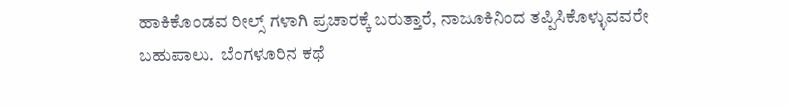ಹಾಕಿಕೊಂಡವ ರೀಲ್ಸ್ ಗಳಾಗಿ ಪ್ರಚಾರಕ್ಕೆ ಬರುತ್ತಾರೆ, ನಾಜೂಕಿನಿಂದ ತಪ್ಪಿಸಿಕೊಳ್ಳುವವರೇ ಬಹುಪಾಲು.  ಬೆಂಗಳೂರಿನ ಕಥೆ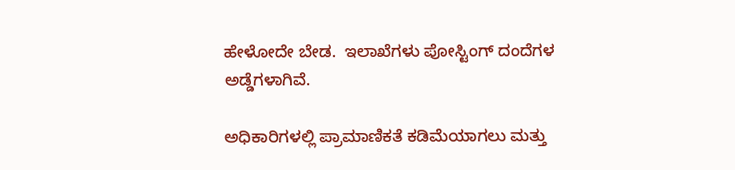ಹೇಳೋದೇ ಬೇಡ.  ಇಲಾಖೆಗಳು ಪೋಸ್ಟಿಂಗ್ ದಂದೆಗಳ ಅಡ್ಡೆಗಳಾಗಿವೆ.

ಅಧಿಕಾರಿಗಳಲ್ಲಿ ಪ್ರಾಮಾಣಿಕತೆ ಕಡಿಮೆಯಾಗಲು ಮತ್ತು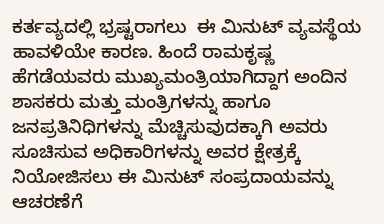ಕರ್ತವ್ಯದಲ್ಲಿ ಭ್ರಷ್ಟರಾಗಲು  ಈ ಮಿನುಟ್ ವ್ಯವಸ್ಥೆಯ ಹಾವಳಿಯೇ ಕಾರಣ. ಹಿಂದೆ ರಾಮಕೃಷ್ಣ ಹೆಗಡೆಯವರು ಮುಖ್ಯಮಂತ್ರಿಯಾಗಿದ್ದಾಗ ಅಂದಿನ ಶಾಸಕರು ಮತ್ತು ಮಂತ್ರಿಗಳನ್ನು ಹಾಗೂ ಜನಪ್ರತಿನಿಧಿಗಳನ್ನು ಮೆಚ್ಚಿಸುವುದಕ್ಕಾಗಿ ಅವರು ಸೂಚಿಸುವ ಅಧಿಕಾರಿಗಳನ್ನು ಅವರ ಕ್ಷೇತ್ರಕ್ಕೆ ನಿಯೋಜಿಸಲು ಈ ಮಿನುಟ್ ಸಂಪ್ರದಾಯವನ್ನು ಆಚರಣೆಗೆ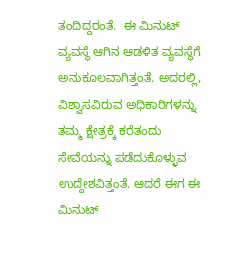ತಂದಿದ್ದರಂತೆ.  ಈ ಮಿನುಟ್ ವ್ಯವಸ್ಥೆ ಆಗಿನ ಆಡಳಿತ ವ್ಯವಸ್ಥೆಗೆ ಅನುಕೂಲವಾಗಿತ್ತಂತೆ. ಅದರಲ್ಲಿ, ವಿಶ್ವಾಸವಿರುವ ಅಧಿಕಾರಿಗಳನ್ನು ತಮ್ಮ ಕ್ಷೇತ್ರಕ್ಕೆ ಕರೆತಂದು ಸೇವೆಯನ್ನು ಪಡೆದುಕೊಳ್ಳುವ ಉದ್ದೇಶವಿತ್ತಂತೆ. ಆದರೆ ಈಗ ಈ ಮಿನುಟ್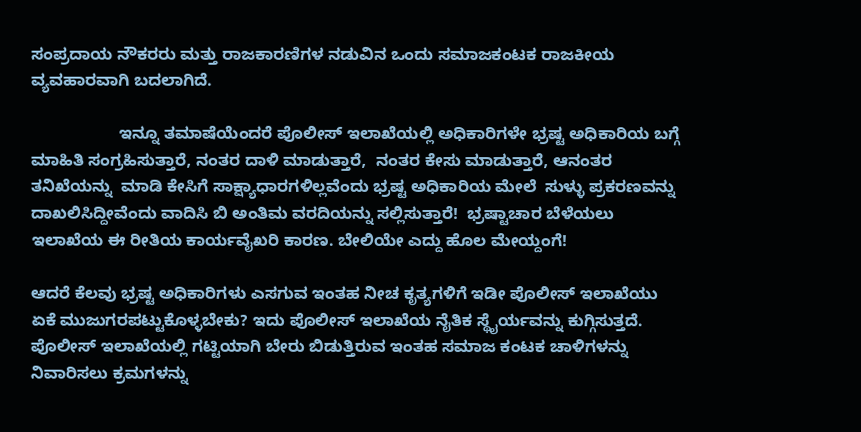ಸಂಪ್ರದಾಯ ನೌಕರರು ಮತ್ತು ರಾಜಕಾರಣಿಗಳ ನಡುವಿನ ಒಂದು ಸಮಾಜಕಂಟಕ ರಾಜಕೀಯ ವ್ಯವಹಾರವಾಗಿ ಬದಲಾಗಿದೆ.

                   ಇನ್ನೂ ತಮಾಷೆಯೆಂದರೆ ಪೊಲೀಸ್ ಇಲಾಖೆಯಲ್ಲಿ ಅಧಿಕಾರಿಗಳೇ ಭ್ರಷ್ಟ ಅಧಿಕಾರಿಯ ಬಗ್ಗೆ ಮಾಹಿತಿ ಸಂಗ್ರಹಿಸುತ್ತಾರೆ, ನಂತರ ದಾಳಿ ಮಾಡುತ್ತಾರೆ,  ನಂತರ ಕೇಸು ಮಾಡುತ್ತಾರೆ, ಆನಂತರ ತನಿಖೆಯನ್ನು  ಮಾಡಿ ಕೇಸಿಗೆ ಸಾಕ್ಷ್ಯಾಧಾರಗಳಿಲ್ಲವೆಂದು ಭ್ರಷ್ಟ ಅಧಿಕಾರಿಯ ಮೇಲೆ  ಸುಳ್ಳು ಪ್ರಕರಣವನ್ನು ದಾಖಲಿಸಿದ್ದೀವೆಂದು ವಾದಿಸಿ ಬಿ ಅಂತಿಮ ವರದಿಯನ್ನು ಸಲ್ಲಿಸುತ್ತಾರೆ!  ಭ್ರಷ್ಟಾಚಾರ ಬೆಳೆಯಲು ಇಲಾಖೆಯ ಈ ರೀತಿಯ ಕಾರ್ಯವೈಖರಿ ಕಾರಣ. ಬೇಲಿಯೇ ಎದ್ದು ಹೊಲ ಮೇಯ್ದಂಗೆ!

ಆದರೆ ಕೆಲವು ಭ್ರಷ್ಟ ಅಧಿಕಾರಿಗಳು ಎಸಗುವ ಇಂತಹ ನೀಚ ಕೃತ್ಯಗಳಿಗೆ ಇಡೀ ಪೊಲೀಸ್ ಇಲಾಖೆಯು ಏಕೆ ಮುಜುಗರಪಟ್ಟುಕೊಳ್ಳಬೇಕು? ಇದು ಪೊಲೀಸ್ ಇಲಾಖೆಯ ನೈತಿಕ ಸ್ಥೈರ್ಯವನ್ನು ಕುಗ್ಗಿಸುತ್ತದೆ.  ಪೊಲೀಸ್ ಇಲಾಖೆಯಲ್ಲಿ ಗಟ್ಟಿಯಾಗಿ ಬೇರು ಬಿಡುತ್ತಿರುವ ಇಂತಹ ಸಮಾಜ ಕಂಟಕ ಚಾಳಿಗಳನ್ನು ನಿವಾರಿಸಲು ಕ್ರಮಗಳನ್ನು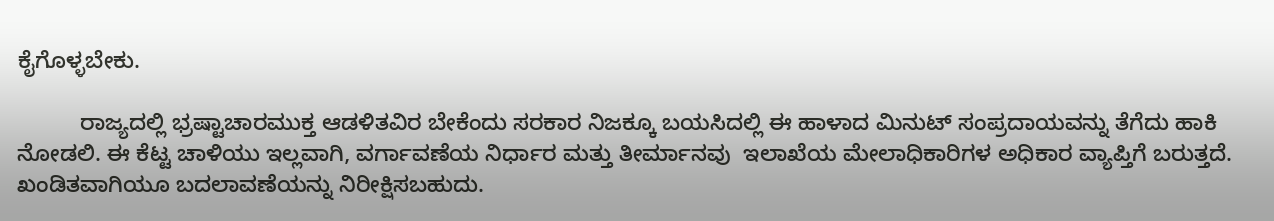ಕೈಗೊಳ್ಳಬೇಕು.

          ರಾಜ್ಯದಲ್ಲಿ ಭ್ರಷ್ಟಾಚಾರಮುಕ್ತ ಆಡಳಿತವಿರ ಬೇಕೆಂದು ಸರಕಾರ ನಿಜಕ್ಕೂ ಬಯಸಿದಲ್ಲಿ ಈ ಹಾಳಾದ ಮಿನುಟ್ ಸಂಪ್ರದಾಯವನ್ನು ತೆಗೆದು ಹಾಕಿ ನೋಡಲಿ. ಈ ಕೆಟ್ಟ ಚಾಳಿಯು ಇಲ್ಲವಾಗಿ, ವರ್ಗಾವಣೆಯ ನಿರ್ಧಾರ ಮತ್ತು ತೀರ್ಮಾನವು  ಇಲಾಖೆಯ ಮೇಲಾಧಿಕಾರಿಗಳ ಅಧಿಕಾರ ವ್ಯಾಪ್ತಿಗೆ ಬರುತ್ತದೆ. ಖಂಡಿತವಾಗಿಯೂ ಬದಲಾವಣೆಯನ್ನು ನಿರೀಕ್ಷಿಸಬಹುದು.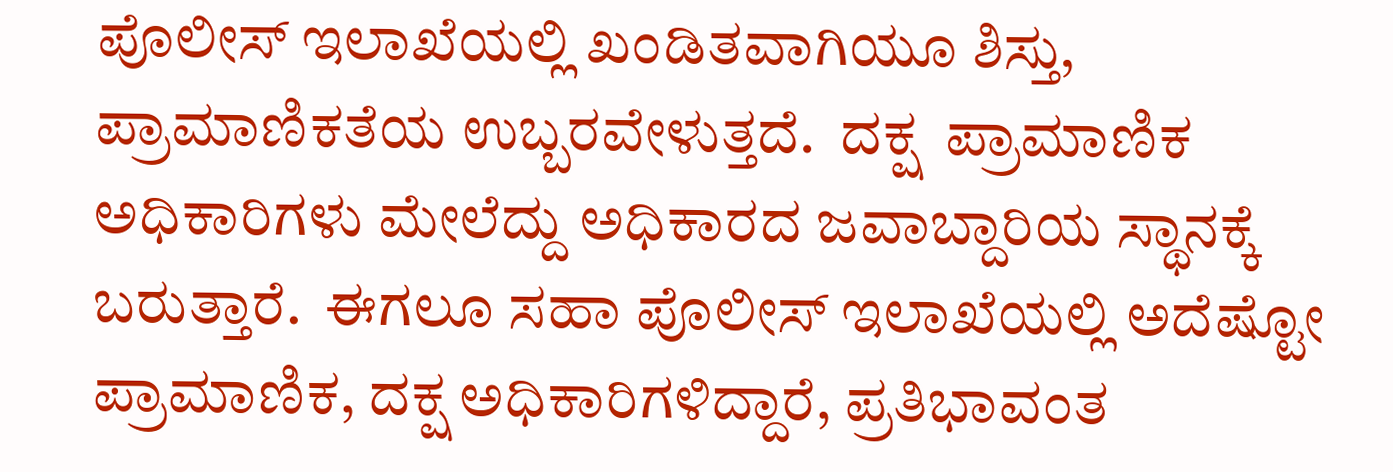ಪೊಲೀಸ್ ಇಲಾಖೆಯಲ್ಲಿ ಖಂಡಿತವಾಗಿಯೂ ಶಿಸ್ತು, ಪ್ರಾಮಾಣಿಕತೆಯ ಉಬ್ಬರವೇಳುತ್ತದೆ.  ದಕ್ಷ  ಪ್ರಾಮಾಣಿಕ ಅಧಿಕಾರಿಗಳು ಮೇಲೆದ್ದು ಅಧಿಕಾರದ ಜವಾಬ್ದಾರಿಯ ಸ್ಥಾನಕ್ಕೆ ಬರುತ್ತಾರೆ.  ಈಗಲೂ ಸಹಾ ಪೊಲೀಸ್ ಇಲಾಖೆಯಲ್ಲಿ ಅದೆಷ್ಟೋ ಪ್ರಾಮಾಣಿಕ, ದಕ್ಷ ಅಧಿಕಾರಿಗಳಿದ್ದಾರೆ, ಪ್ರತಿಭಾವಂತ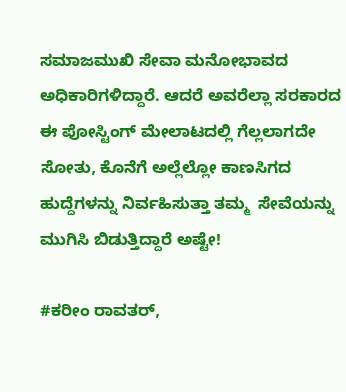ಸಮಾಜಮುಖಿ ಸೇವಾ ಮನೋಭಾವದ ಅಧಿಕಾರಿಗಳಿದ್ದಾರೆ. ಆದರೆ ಅವರೆಲ್ಲಾ ಸರಕಾರದ  ಈ ಪೋಸ್ಟಿಂಗ್ ಮೇಲಾಟದಲ್ಲಿ ಗೆಲ್ಲಲಾಗದೇ ಸೋತು, ಕೊನೆಗೆ ಅಲ್ಲೆಲ್ಲೋ ಕಾಣಸಿಗದ ಹುದ್ದೆಗಳನ್ನು ನಿರ್ವಹಿಸುತ್ತಾ ತಮ್ಮ  ಸೇವೆಯನ್ನು ಮುಗಿಸಿ ಬಿಡುತ್ತಿದ್ದಾರೆ ಅಷ್ಟೇ!

#ಕರೀಂ ರಾವತರ್,